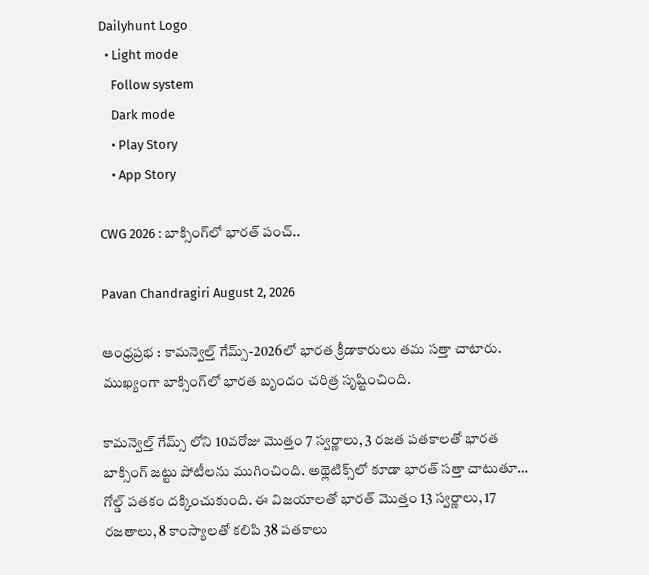Dailyhunt Logo
  • Light mode
    Follow system
    Dark mode
    • Play Story
    • App Story

CWG 2026 : బాక్సింగ్‌లో భారత్ పంచ్..

Pavan Chandragiri August 2, 2026

ఆంధ్రప్రభ : కామన్వెల్త్ గేమ్స్-2026లో భారత క్రీడాకారులు తమ సత్తా చాటారు. ముఖ్యంగా బాక్సింగ్‌లో భారత బృందం చరిత్ర సృష్టించింది.

కామన్వెల్త్ గేమ్స్ లోని 10వరోజు మొత్తం 7 స్వర్ణాలు, 3 రజత పతకాలతో భారత బాక్సింగ్ జట్టు పోటీలను ముగించింది. అథ్లెటిక్స్‌లో కూడా భారత్ సత్తా చాటుతూ… గోల్డ్ పతకం దక్కించుకుంది. ఈ విజయాలతో భారత్ మొత్తం 13 స్వర్ణాలు, 17 రజతాలు, 8 కాంస్యాలతో కలిపి 38 పతకాలు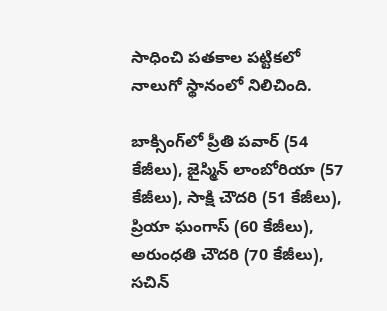సాధించి పతకాల పట్టికలో నాలుగో స్థానంలో నిలిచింది.

బాక్సింగ్‌లో ప్రీతి పవార్ (54 కేజీలు), జైస్మిన్ లాంబోరియా (57 కేజీలు), సాక్షి చౌదరి (51 కేజీలు), ప్రియా ఘంగాస్ (60 కేజీలు), అరుంధతి చౌదరి (70 కేజీలు), సచిన్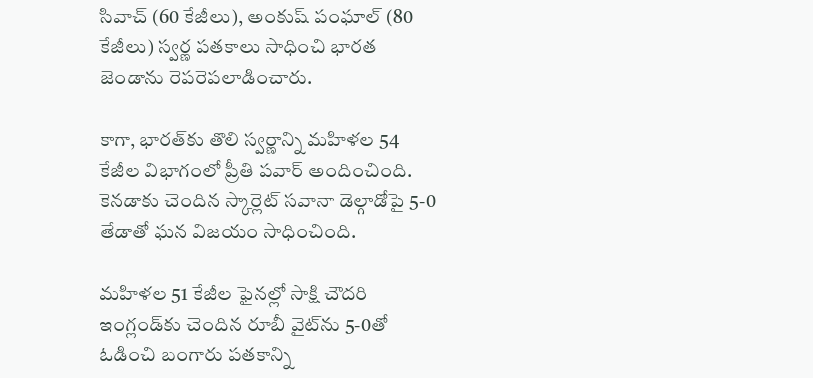సివాచ్ (60 కేజీలు), అంకుష్ పంఘాల్ (80 కేజీలు) స్వర్ణ పతకాలు సాధించి భారత జెండాను రెపరెపలాడించారు.

కాగా, భారత్‌కు తొలి స్వర్ణాన్ని మహిళల 54 కేజీల విభాగంలో ప్రీతి పవార్ అందించింది. కెనడాకు చెందిన స్కార్లెట్ సవానా డెల్గాడోపై 5-0 తేడాతో ఘన విజయం సాధించింది.

మహిళల 51 కేజీల ఫైనల్లో సాక్షి చౌదరి ఇంగ్లండ్‌కు చెందిన రూబీ వైట్‌ను 5-0తో ఓడించి బంగారు పతకాన్ని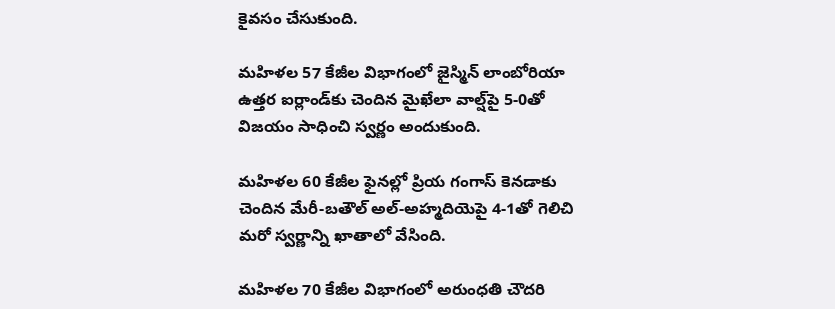కైవసం చేసుకుంది.

మహిళల 57 కేజీల విభాగంలో జైస్మిన్ లాంబోరియా ఉత్తర ఐర్లాండ్‌కు చెందిన మైఖేలా వాల్ష్‌పై 5-0తో విజయం సాధించి స్వర్ణం అందుకుంది.

మహిళల 60 కేజీల ఫైనల్లో ప్రియ గంగాస్ కెనడాకు చెందిన మేరీ-బతౌల్ అల్-అహ్మదియెపై 4-1తో గెలిచి మరో స్వర్ణాన్ని ఖాతాలో వేసింది.

మహిళల 70 కేజీల విభాగంలో అరుంధతి చౌదరి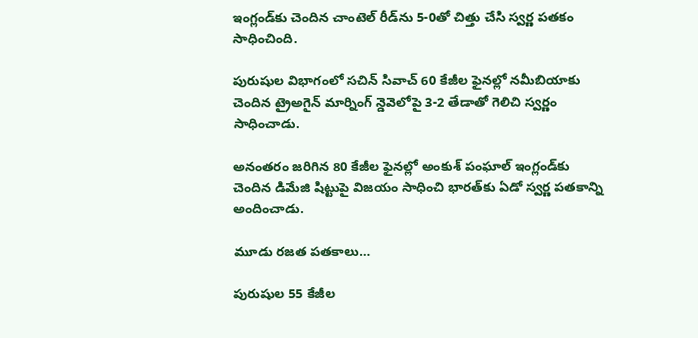ఇంగ్లండ్‌కు చెందిన చాంటెల్ రీడ్‌ను 5-0తో చిత్తు చేసి స్వర్ణ పతకం సాధించింది.

పురుషుల విభాగంలో సచిన్ సివాచ్ 60 కేజీల ఫైనల్లో నమీబియాకు చెందిన ట్రైఅగైన్ మార్నింగ్ న్డెవెలోపై 3-2 తేడాతో గెలిచి స్వర్ణం సాధించాడు.

అనంతరం జరిగిన 80 కేజీల ఫైనల్లో అంకుశ్ పంఘాల్ ఇంగ్లండ్‌కు చెందిన డిమేజి షిట్టుపై విజయం సాధించి భారత్‌కు ఏడో స్వర్ణ పతకాన్ని అందించాడు.

మూడు రజత పతకాలు…

పురుషుల 55 కేజీల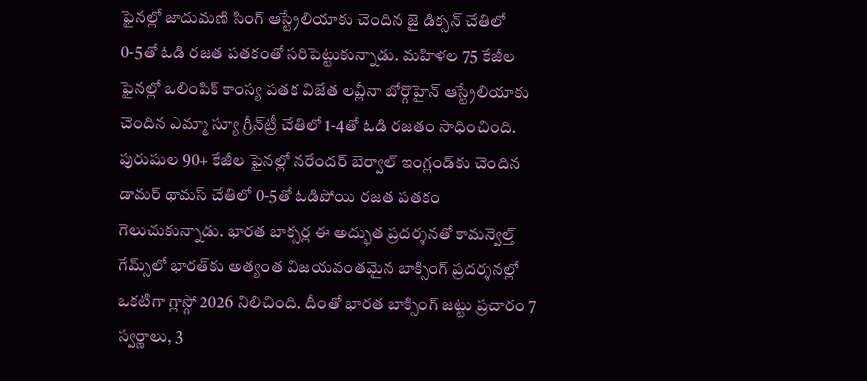ఫైనల్లో జాదుమణి సింగ్ ఆస్ట్రేలియాకు చెందిన జై డిక్సన్ చేతిలో 0-5తో ఓడి రజత పతకంతో సరిపెట్టుకున్నాడు. మహిళల 75 కేజీల ఫైనల్లో ఒలింపిక్ కాంస్య పతక విజేత లవ్లీనా బోర్గొహైన్ ఆస్ట్రేలియాకు చెందిన ఎమ్మా స్యూ గ్రీన్‌ట్రీ చేతిలో 1-4తో ఓడి రజతం సాధించింది. పురుషుల 90+ కేజీల ఫైనల్లో నరేందర్ బెర్వాల్ ఇంగ్లండ్‌కు చెందిన డామర్ థామస్ చేతిలో 0-5తో ఓడిపోయి రజత పతకం గెలుచుకున్నాడు. భారత బాక్సర్ల ఈ అద్భుత ప్రదర్శనతో కామన్వెల్త్ గేమ్స్‌లో భారత్‌కు అత్యంత విజయవంతమైన బాక్సింగ్ ప్రదర్శనల్లో ఒకటిగా గ్లాస్గో 2026 నిలిచింది. దీంతో భారత బాక్సింగ్ జట్టు ప్రచారం 7 స్వర్ణాలు, 3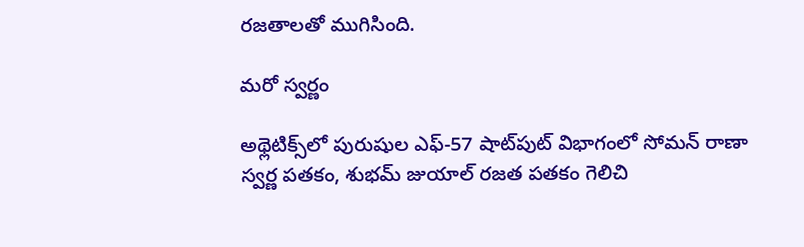రజతాలతో ముగిసింది.

మరో స్వర్ణం

అథ్లెటిక్స్‌లో పురుషుల ఎఫ్-57 షాట్‌పుట్ విభాగంలో సోమన్ రాణా స్వర్ణ పతకం, శుభమ్ జుయాల్ రజత పతకం గెలిచి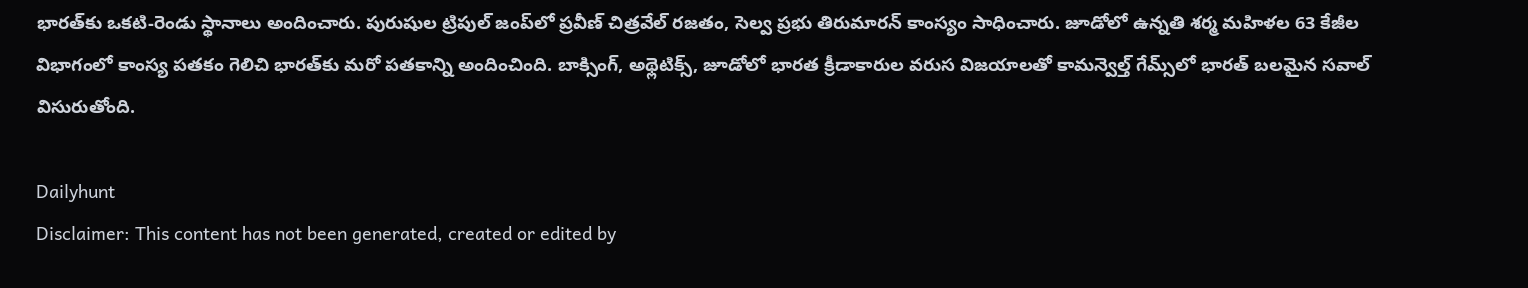భారత్‌కు ఒకటి-రెండు స్థానాలు అందించారు. పురుషుల ట్రిపుల్ జంప్‌లో ప్రవీణ్ చిత్రవేల్ రజతం, సెల్వ ప్రభు తిరుమారన్ కాంస్యం సాధించారు. జూడోలో ఉన్నతి శర్మ మహిళల 63 కేజీల విభాగంలో కాంస్య పతకం గెలిచి భారత్‌కు మరో పతకాన్ని అందించింది. బాక్సింగ్, అథ్లెటిక్స్, జూడోలో భారత క్రీడాకారుల వరుస విజయాలతో కామన్వెల్త్ గేమ్స్‌లో భారత్ బలమైన సవాల్ విసురుతోంది.

Dailyhunt
Disclaimer: This content has not been generated, created or edited by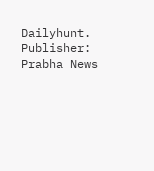Dailyhunt. Publisher: Prabha News